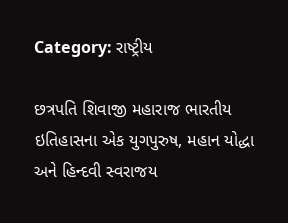Category: રાષ્ટ્રીય

છત્રપતિ શિવાજી મહારાજ ભારતીય ઇતિહાસના એક યુગપુરુષ, મહાન યોદ્ધા અને હિન્દવી સ્વરાજય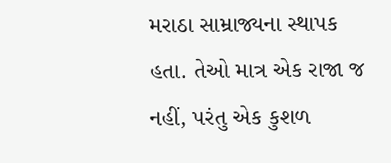મરાઠા સામ્રાજ્યના સ્થાપક હતા. તેઓ માત્ર એક રાજા જ નહીં, પરંતુ એક કુશળ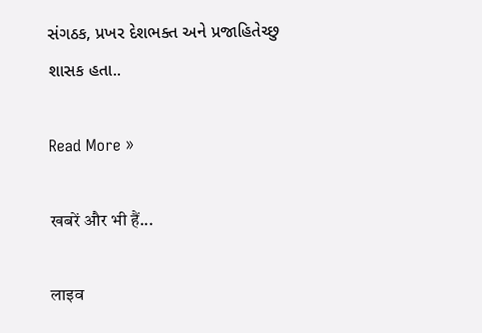સંગઠક, પ્રખર દેશભક્ત અને પ્રજાહિતેચ્છુ શાસક હતા..

Read More »

खबरें और भी हैं...

लाइव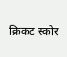क्रिकट स्कोर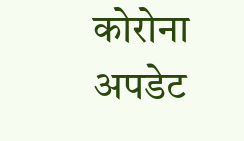कोरोना अपडेट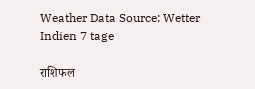Weather Data Source: Wetter Indien 7 tage

राशिफल